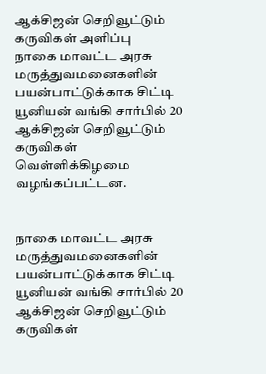ஆக்சிஜன் செறிவூட்டும் கருவிகள் அளிப்பு
நாகை மாவட்ட அரசு மருத்துவமனைகளின் பயன்பாட்டுக்காக சிட்டி யூனியன் வங்கி சார்பில் 20 ஆக்சிஜன் செறிவூட்டும் கருவிகள் வெள்ளிக்கிழமை வழங்கப்பட்டன.


நாகை மாவட்ட அரசு மருத்துவமனைகளின் பயன்பாட்டுக்காக சிட்டி யூனியன் வங்கி சார்பில் 20 ஆக்சிஜன் செறிவூட்டும் கருவிகள்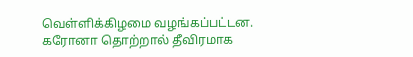வெள்ளிக்கிழமை வழங்கப்பட்டன.
கரோனா தொற்றால் தீவிரமாக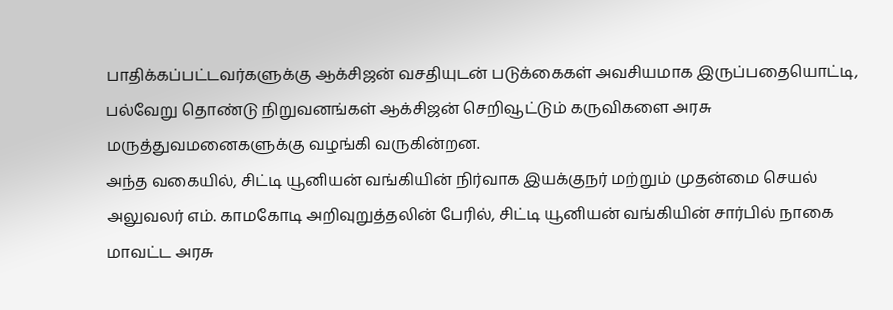பாதிக்கப்பட்டவர்களுக்கு ஆக்சிஜன் வசதியுடன் படுக்கைகள் அவசியமாக இருப்பதையொட்டி, பல்வேறு தொண்டு நிறுவனங்கள் ஆக்சிஜன் செறிவூட்டும் கருவிகளை அரசு மருத்துவமனைகளுக்கு வழங்கி வருகின்றன.
அந்த வகையில், சிட்டி யூனியன் வங்கியின் நிர்வாக இயக்குநர் மற்றும் முதன்மை செயல் அலுவலர் எம். காமகோடி அறிவுறுத்தலின் பேரில், சிட்டி யூனியன் வங்கியின் சார்பில் நாகை மாவட்ட அரசு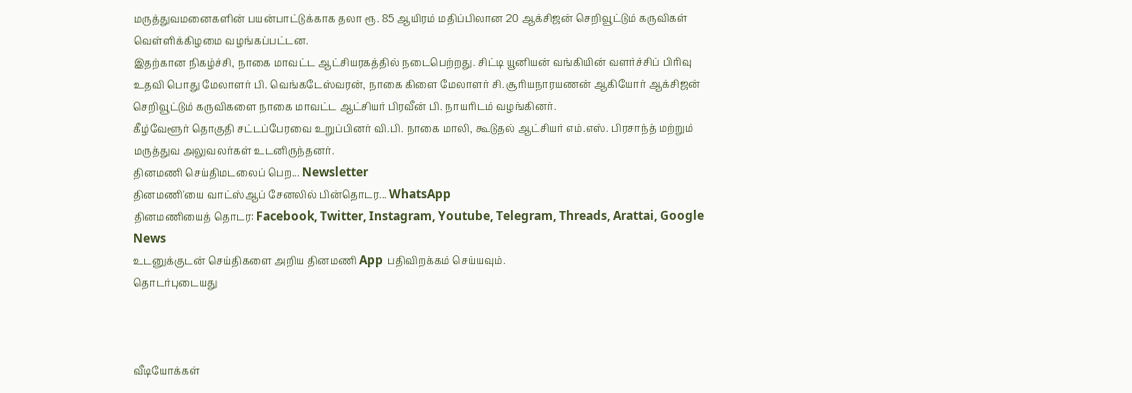மருத்துவமனைகளின் பயன்பாட்டுக்காக தலா ரூ. 85 ஆயிரம் மதிப்பிலான 20 ஆக்சிஜன் செறிவூட்டும் கருவிகள் வெள்ளிக்கிழமை வழங்கப்பட்டன.
இதற்கான நிகழ்ச்சி, நாகை மாவட்ட ஆட்சியரகத்தில் நடைபெற்றது. சிட்டி யூனியன் வங்கியின் வளர்ச்சிப் பிரிவு உதவி பொது மேலாளர் பி. வெங்கடேஸ்வரன், நாகை கிளை மேலாளர் சி. சூரியநாரயணன் ஆகியோர் ஆக்சிஜன் செறிவூட்டும் கருவிகளை நாகை மாவட்ட ஆட்சியர் பிரவீன் பி. நாயரிடம் வழங்கினர்.
கீழ்வேளூர் தொகுதி சட்டப்பேரவை உறுப்பினர் வி.பி. நாகை மாலி, கூடுதல் ஆட்சியர் எம்.எஸ். பிரசாந்த் மற்றும் மருத்துவ அலுவலர்கள் உடனிருந்தனர்.
தினமணி செய்திமடலைப் பெற... Newsletter
தினமணி'யை வாட்ஸ்ஆப் சேனலில் பின்தொடர... WhatsApp
தினமணியைத் தொடர: Facebook, Twitter, Instagram, Youtube, Telegram, Threads, Arattai, Google News
உடனுக்குடன் செய்திகளை அறிய தினமணி App பதிவிறக்கம் செய்யவும்.
தொடர்புடையது



வீடியோக்கள்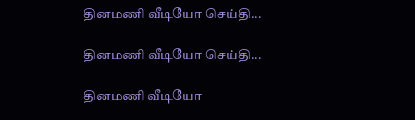தினமணி வீடியோ செய்தி...

தினமணி வீடியோ செய்தி...

தினமணி வீடியோ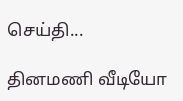செய்தி...

தினமணி வீடியோ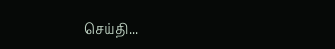செய்தி...